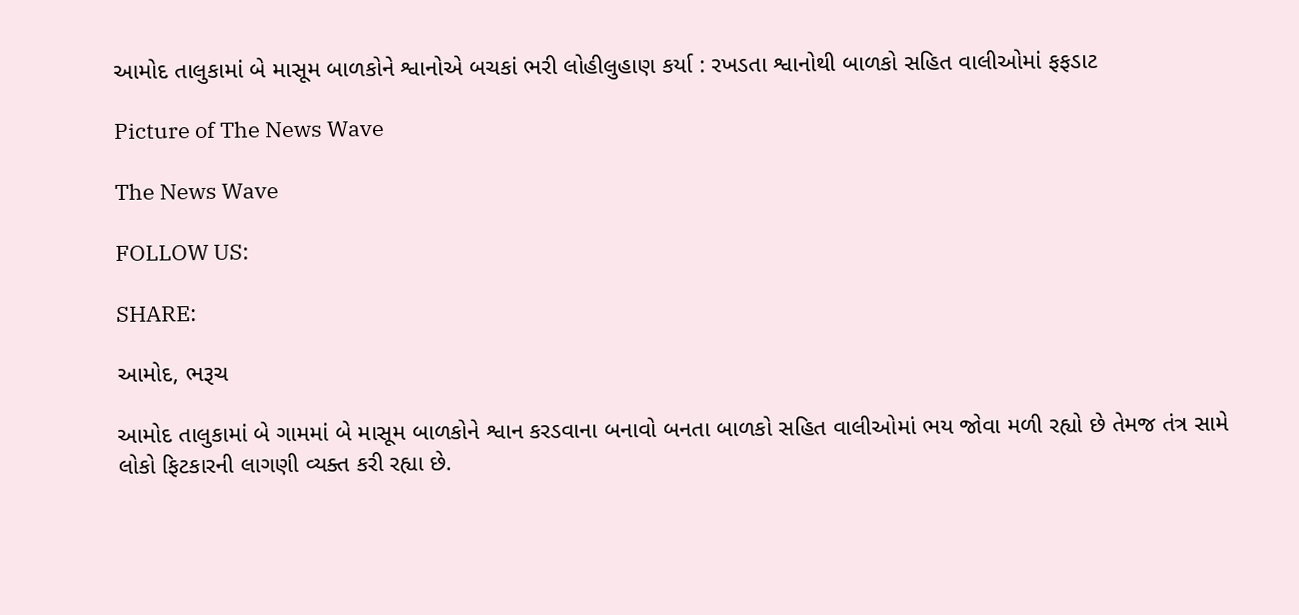આમોદ તાલુકામાં બે માસૂમ બાળકોને શ્વાનોએ બચકાં ભરી લોહીલુહાણ કર્યા : રખડતા શ્વાનોથી બાળકો સહિત વાલીઓમાં ફફડાટ

Picture of The News Wave

The News Wave

FOLLOW US:

SHARE:

આમોદ, ભરૂચ

આમોદ તાલુકામાં બે ગામમાં બે માસૂમ બાળકોને શ્વાન કરડવાના બનાવો બનતા બાળકો સહિત વાલીઓમાં ભય જોવા મળી રહ્યો છે તેમજ તંત્ર સામે લોકો ફિટકારની લાગણી વ્યક્ત કરી રહ્યા છે.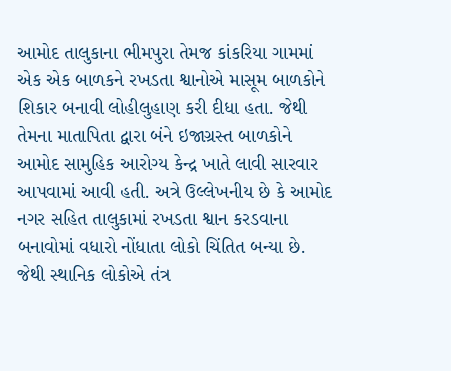આમોદ તાલુકાના ભીમપુરા તેમજ કાંકરિયા ગામમાં એક એક બાળકને રખડતા શ્વાનોએ માસૂમ બાળકોને શિકાર બનાવી લોહીલુહાણ કરી દીધા હતા. જેથી તેમના માતાપિતા દ્વારા બંને ઇજાગ્રસ્ત બાળકોને આમોદ સામુહિક આરોગ્ય કેન્દ્ર ખાતે લાવી સારવાર આપવામાં આવી હતી. અત્રે ઉલ્લેખનીય છે કે આમોદ નગર સહિત તાલુકામાં રખડતા શ્વાન કરડવાના બનાવોમાં વધારો નોંધાતા લોકો ચિંતિત બન્યા છે. જેથી સ્થાનિક લોકોએ તંત્ર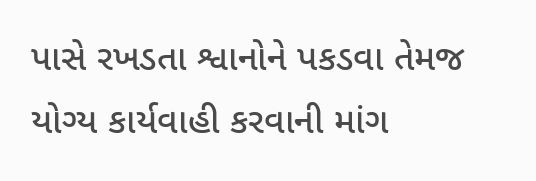પાસે રખડતા શ્વાનોને પકડવા તેમજ યોગ્ય કાર્યવાહી કરવાની માંગ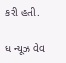કરી હતી.

ધ ન્યૂઝ વેવ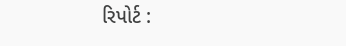રિપોર્ટ :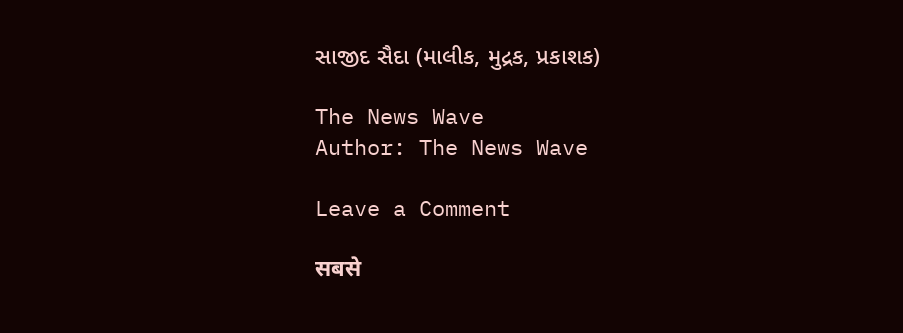સાજીદ સૈદા (માલીક, મુદ્રક, પ્રકાશક)

The News Wave
Author: The News Wave

Leave a Comment

सबसे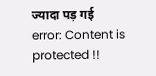ज्यादा पड़ गई
error: Content is protected !!